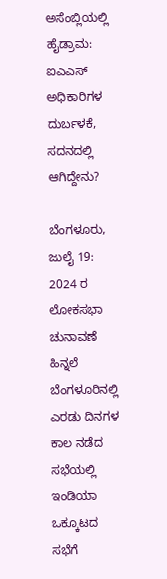ಅಸೆಂಬ್ಲಿಯಲ್ಲಿ ಹೈಡ್ರಾಮ: ಐಎಎಸ್‌ ಅಧಿಕಾರಿಗಳ ದುರ್ಬಳಕೆ, ಸದನದಲ್ಲಿ ಆಗಿದ್ದೇನು?

ಬೆಂಗಳೂರು, ಜುಲೈ 19: 2024 ರ ಲೋಕಸಭಾ ಚುನಾವಣೆ ಹಿನ್ನಲೆ ಬೆಂಗಳೂರಿನಲ್ಲಿ ಎರಡು ದಿನಗಳ ಕಾಲ ನಡೆದ ಸಭೆಯಲ್ಲಿ ಇಂಡಿಯಾ ಒಕ್ಕೂಟದ ಸಭೆಗೆ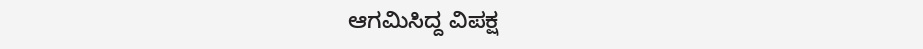ಆಗಮಿಸಿದ್ದ ವಿಪಕ್ಷ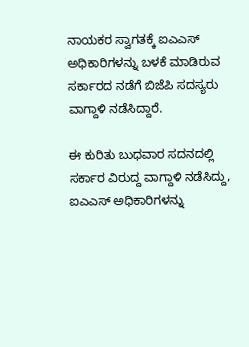ನಾಯಕರ ಸ್ವಾಗತಕ್ಕೆ ಐಎಎಸ್ ಅಧಿಕಾರಿಗಳನ್ನು ಬಳಕೆ ಮಾಡಿರುವ ಸರ್ಕಾರದ ನಡೆಗೆ ಬಿಜೆಪಿ ಸದಸ್ಯರು ವಾಗ್ದಾಳಿ ನಡೆಸಿದ್ದಾರೆ.

ಈ ಕುರಿತು ಬುಧವಾರ ಸದನದಲ್ಲಿ ಸರ್ಕಾರ ವಿರುದ್ದ ವಾಗ್ದಾಳಿ ನಡೆಸಿದ್ದು, ಐಎಎಸ್ ಅಧಿಕಾರಿಗಳನ್ನು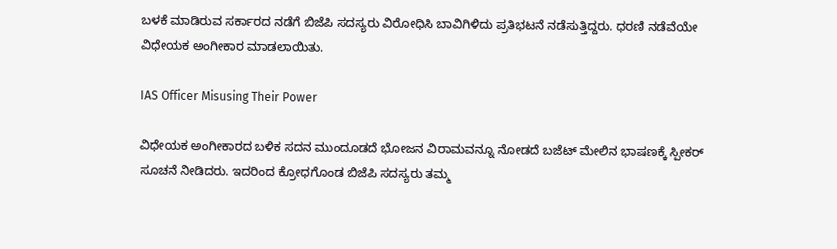ಬಳಕೆ ಮಾಡಿರುವ ಸರ್ಕಾರದ ನಡೆಗೆ ಬಿಜೆಪಿ ಸದಸ್ಯರು ವಿರೋಧಿಸಿ ಬಾವಿಗಿಳಿದು ಪ್ರತಿಭಟನೆ ನಡೆಸುತ್ತಿದ್ದರು. ಧರಣಿ‌ ನಡೆವೆಯೇ ವಿಧೇಯಕ ಅಂಗೀಕಾರ ಮಾಡಲಾಯಿತು.

IAS Officer Misusing Their Power

ವಿಧೇಯಕ ಅಂಗೀಕಾರದ ಬಳಿಕ ಸದನ ಮುಂದೂಡದೆ ಭೋಜನ ವಿರಾಮವನ್ನೂ ನೋಡದೆ ಬಜೆಟ್ ಮೇಲಿನ ಭಾಷಣಕ್ಕೆ ಸ್ಪೀಕರ್ ಸೂಚನೆ ನೀಡಿದರು. ಇದರಿಂದ ಕ್ರೋಧಗೊಂಡ ಬಿಜೆಪಿ ಸದಸ್ಯರು ತಮ್ಮ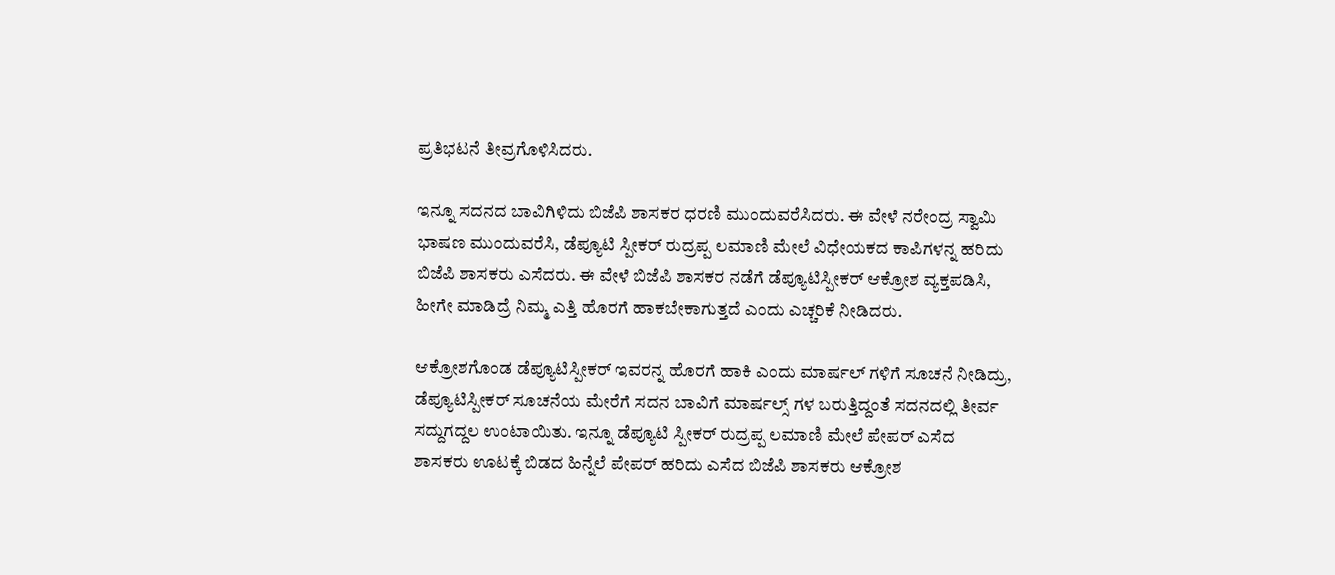ಪ್ರತಿಭಟನೆ ‌ತೀವ್ರಗೊಳಿಸಿದರು.

ಇನ್ನೂ ಸದನದ ಬಾವಿಗಿಳಿದು ಬಿಜೆಪಿ ಶಾಸಕರ ಧರಣಿ ಮುಂದುವರೆಸಿದರು. ಈ ವೇಳೆ ನರೇಂದ್ರ ಸ್ವಾಮಿ ಭಾಷಣ ಮುಂದುವರೆಸಿ, ಡೆಪ್ಯೂಟಿ‌ ಸ್ಪೀಕರ್ ರುದ್ರಪ್ಪ ಲಮಾಣಿ‌ ಮೇಲೆ ವಿಧೇಯಕದ ಕಾಪಿಗಳನ್ನ ಹರಿದು ಬಿಜೆಪಿ ಶಾಸಕರು ಎಸೆದರು. ಈ ವೇಳೆ ಬಿಜೆಪಿ ಶಾಸಕರ ನಡೆಗೆ ಡೆಪ್ಯೂಟಿ‌ಸ್ಪೀಕರ್ ಆಕ್ರೋಶ ವ್ಯಕ್ತಪಡಿಸಿ, ಹೀಗೇ ಮಾಡಿದ್ರೆ ನಿಮ್ಮ ಎತ್ತಿ ಹೊರಗೆ ಹಾಕಬೇಕಾಗುತ್ತದೆ ಎಂದು ಎಚ್ಚರಿಕೆ ನೀಡಿದರು.

ಆಕ್ರೋಶಗೊಂಡ ಡೆಪ್ಯೂಟಿ‌ಸ್ಪೀಕರ್ ಇವರನ್ನ ಹೊರಗೆ ಹಾಕಿ ಎಂದು ಮಾರ್ಷಲ್‌ ಗಳಿಗೆ ಸೂಚನೆ ನೀಡಿದ್ರು, ಡೆಪ್ಯೂಟಿ‌ಸ್ಪೀಕರ್ ಸೂಚನೆಯ ಮೇರೆಗೆ ಸದನ ಬಾವಿಗೆ ಮಾರ್ಷಲ್ಸ್ ಗಳ ಬರುತ್ತಿದ್ದಂತೆ ಸದನದಲ್ಲಿ ತೀರ್ವ ಸದ್ದುಗದ್ದಲ ಉಂಟಾಯಿತು. ಇನ್ನೂ ಡೆಪ್ಯೂಟಿ‌ ಸ್ಪೀಕರ್ ರುದ್ರಪ್ಪ ಲಮಾಣಿ‌ ಮೇಲೆ ಪೇಪರ್ ಎಸೆದ ಶಾಸಕರು ಊಟಕ್ಕೆ ಬಿಡದ ಹಿನ್ನೆಲೆ ಪೇಪರ್ ಹರಿದು ಎಸೆದ ಬಿಜೆಪಿ ಶಾಸಕರು ಆಕ್ರೋಶ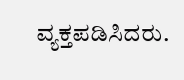ವ್ಯಕ್ತಪಡಿಸಿದರು.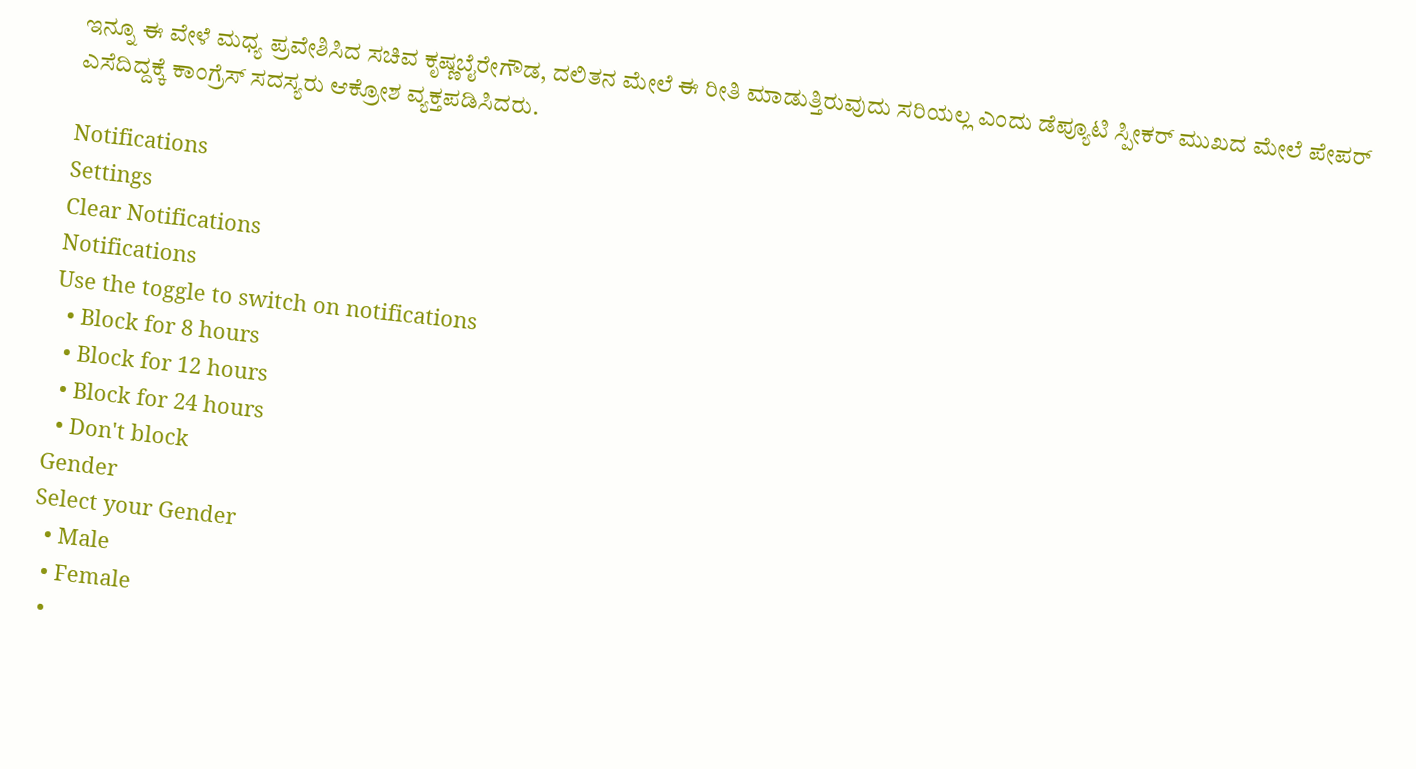ಇನ್ನೂ ಈ ವೇಳೆ ಮಧ್ಯ ಪ್ರವೇಶಿಸಿದ ಸಚಿವ ಕೃಷ್ಣಬೈರೇಗೌಡ, ದಲಿತನ ಮೇಲೆ ಈ ರೀತಿ ಮಾಡುತ್ತಿರುವುದು ಸರಿಯಲ್ಲ ಎಂದು ಡೆಪ್ಯೂಟಿ ಸ್ಪೀಕರ್ ಮುಖದ ಮೇಲೆ ಪೇಪರ್ ಎಸೆದಿದ್ದಕ್ಕೆ ಕಾಂಗ್ರೆಸ್‌ ಸದಸ್ಯರು ಆಕ್ರೋಶ ವ್ಯಕ್ತಪಡಿಸಿದರು.

Notifications
Settings
Clear Notifications
Notifications
Use the toggle to switch on notifications
  • Block for 8 hours
  • Block for 12 hours
  • Block for 24 hours
  • Don't block
Gender
Select your Gender
  • Male
  • Female
  •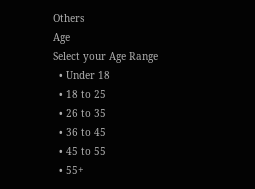Others
Age
Select your Age Range
  • Under 18
  • 18 to 25
  • 26 to 35
  • 36 to 45
  • 45 to 55
  • 55+